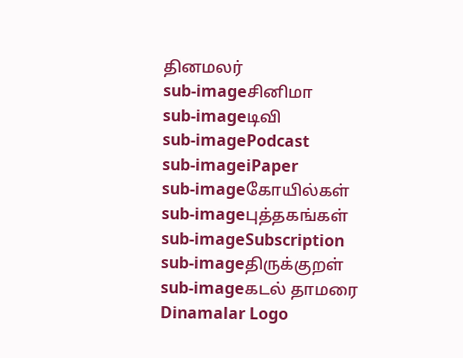தினமலர்
sub-imageசினிமா
sub-imageடிவி
sub-imagePodcast
sub-imageiPaper
sub-imageகோயில்கள்
sub-imageபுத்தகங்கள்
sub-imageSubscription
sub-imageதிருக்குறள்
sub-imageகடல் தாமரை
Dinamalar Logo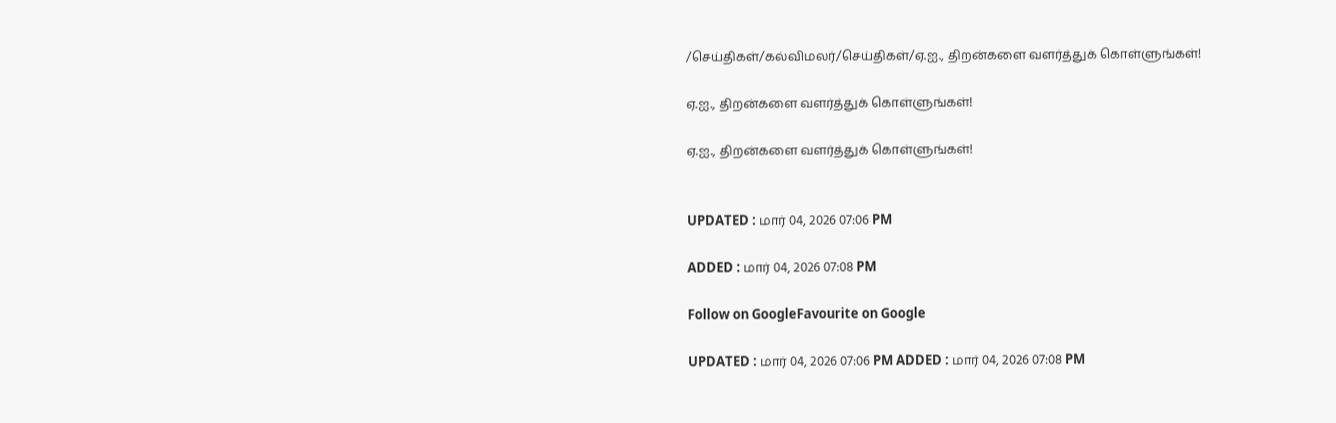/செய்திகள்/கல்விமலர்/செய்திகள்/ஏ.ஐ., திறன்களை வளர்த்துக் கொள்ளுங்கள்!

ஏ.ஐ., திறன்களை வளர்த்துக் கொள்ளுங்கள்!

ஏ.ஐ., திறன்களை வளர்த்துக் கொள்ளுங்கள்!


UPDATED : மார் 04, 2026 07:06 PM

ADDED : மார் 04, 2026 07:08 PM

Follow on GoogleFavourite on Google

UPDATED : மார் 04, 2026 07:06 PM ADDED : மார் 04, 2026 07:08 PM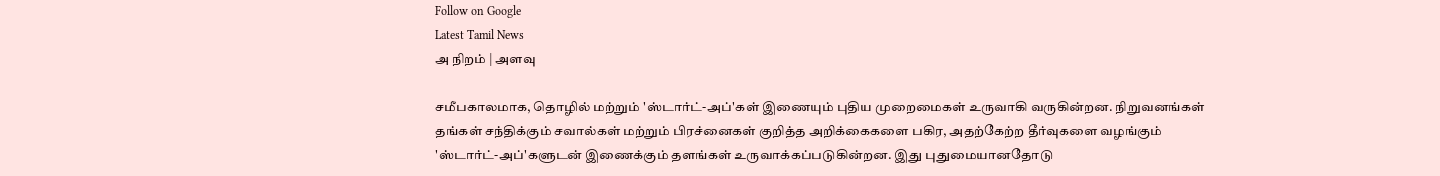Follow on Google
Latest Tamil News
அ நிறம் | அளவு

சமீபகாலமாக, தொழில் மற்றும் 'ஸ்டார்ட்-அப்'கள் இணையும் புதிய முறைமைகள் உருவாகி வருகின்றன. நிறுவனங்கள் தங்கள் சந்திக்கும் சவால்கள் மற்றும் பிரச்னைகள் குறித்த அறிக்கைகளை பகிர, அதற்கேற்ற தீர்வுகளை வழங்கும் 'ஸ்டார்ட்-அப்'களுடன் இணைக்கும் தளங்கள் உருவாக்கப்படுகின்றன. இது புதுமையானதோடு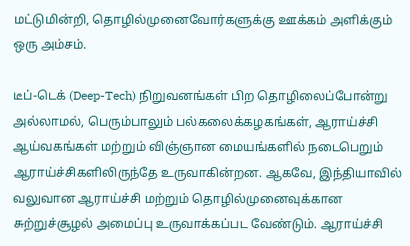மட்டுமின்றி, தொழில்முனைவோர்களுக்கு ஊக்கம் அளிக்கும் ஒரு அம்சம்.

டீப்-டெக் (Deep-Tech) நிறுவனங்கள் பிற தொழிலைப்போன்று அல்லாமல், பெரும்பாலும் பல்கலைக்கழகங்கள், ஆராய்ச்சி ஆய்வகங்கள் மற்றும் விஞ்ஞான மையங்களில் நடைபெறும் ஆராய்ச்சிகளிலிருந்தே உருவாகின்றன. ஆகவே, இந்தியாவில் வலுவான ஆராய்ச்சி மற்றும் தொழில்முனைவுக்கான சுற்றுச்சூழல் அமைப்பு உருவாக்கப்பட வேண்டும். ஆராய்ச்சி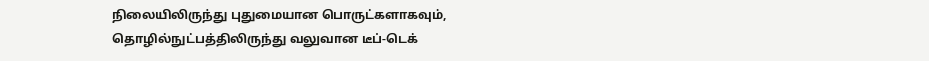நிலையிலிருந்து புதுமையான பொருட்களாகவும், தொழில்நுட்பத்திலிருந்து வலுவான டீப்-டெக்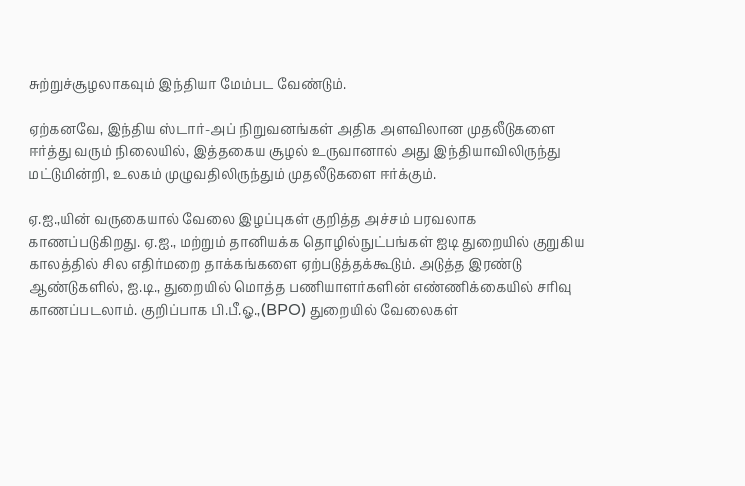சுற்றுச்சூழலாகவும் இந்தியா மேம்பட வேண்டும்.

ஏற்கனவே, இந்திய ஸ்டார்-அப் நிறுவனங்கள் அதிக அளவிலான முதலீடுகளை ஈர்த்து வரும் நிலையில், இத்தகைய சூழல் உருவானால் அது இந்தியாவிலிருந்து மட்டுமின்றி, உலகம் முழுவதிலிருந்தும் முதலீடுகளை ஈர்க்கும்.

ஏ.ஐ.,யின் வருகையால் வேலை இழப்புகள் குறித்த அச்சம் பரவலாக காணப்படுகிறது. ஏ.ஐ., மற்றும் தானியக்க தொழில்நுட்பங்கள் ஐடி துறையில் குறுகிய காலத்தில் சில எதிர்மறை தாக்கங்களை ஏற்படுத்தக்கூடும். அடுத்த இரண்டு ஆண்டுகளில், ஐ.டி., துறையில் மொத்த பணியாளர்களின் எண்ணிக்கையில் சரிவு காணப்படலாம். குறிப்பாக பி.பீ.ஓ.,(BPO) துறையில் வேலைகள்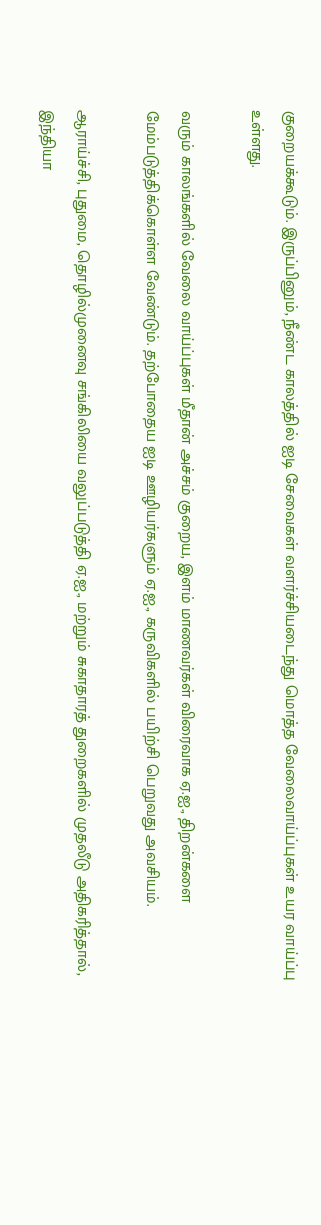குறையக்கூடும். இருப்பினும், நீண்ட காலத்தில் ஐடி சேவைகள் வளர்ச்சியடைந்து மொத்த வேலைவாய்ப்புகள் உயர வாய்ப்பு உள்ளது.

வரும் காலங்களில் வேலை வாய்ப்புகள் மீதான் அச்சம் குறைய, இளம் மாணவர்கள் விரைவாக ஏ.ஐ., திறன்களை மேம்படுத்திக்கொள்ள வேண்டும். தற்போதைய ஐடி ஊழியர்களும் ஏ.ஐ., கருவிகளில் பயிற்சி பெறுவது அவசியம்.

ஆராய்ச்சி, புதுமை, தொழில்முனைவு சங்கிலியை வலுப்படுத்தி ஏ.ஐ., மற்றும் சுகாதாரத் துறைகளில் முதலீடு அதிகரித்தால், இந்தியா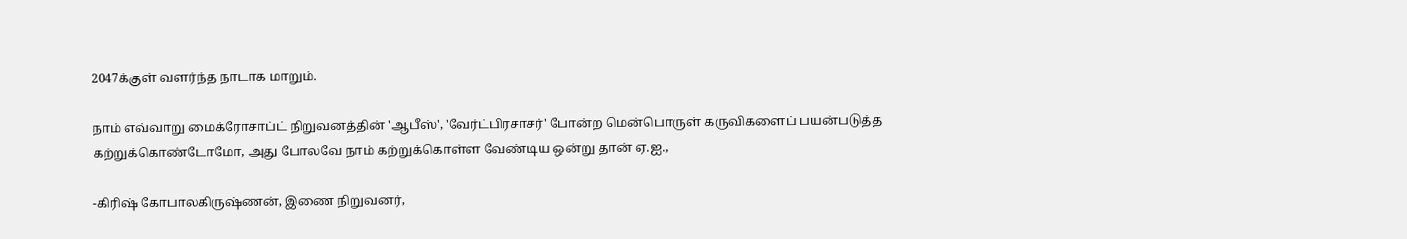2047க்குள் வளர்ந்த நாடாக மாறும்.

நாம் எவ்வாறு மைக்ரோசாப்ட் நிறுவனத்தின் 'ஆபீஸ்', 'வேர்ட்பிரசாசர்' போன்ற மென்பொருள் கருவிகளைப் பயன்படுத்த கற்றுக்கொண்டோமோ, அது போலவே நாம் கற்றுக்கொள்ள வேண்டிய ஒன்று தான் ஏ.ஐ.,

-கிரிஷ் கோபாலகிருஷ்ணன், இணை நிறுவனர்,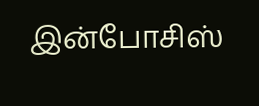இன்போசிஸ்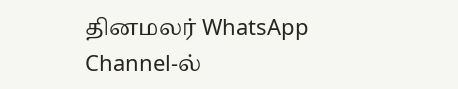தினமலர் WhatsApp Channel-ல்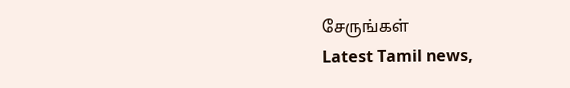சேருங்கள்
Latest Tamil news,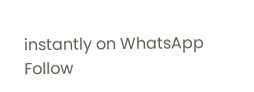instantly on WhatsApp
Follow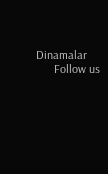Dinamalar
      Follow us